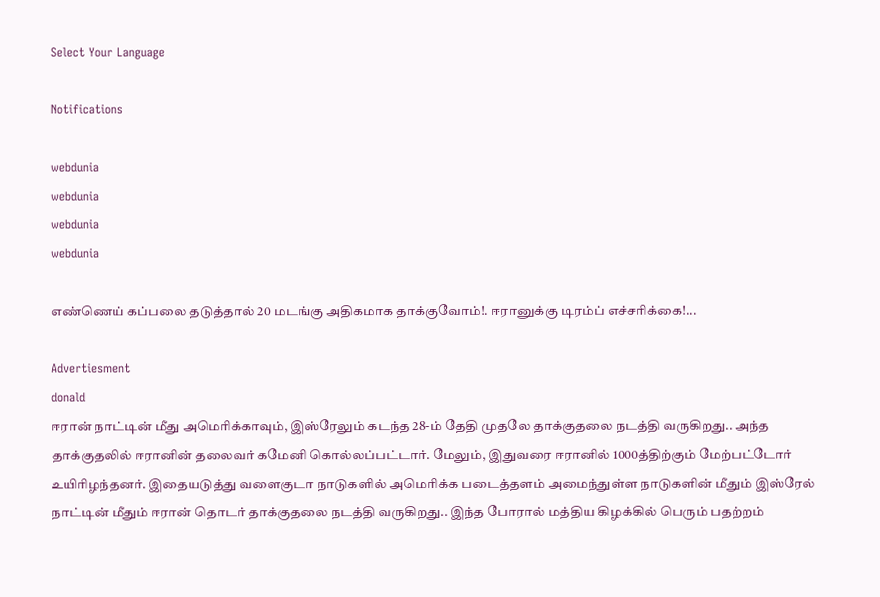Select Your Language

Notifications

webdunia
webdunia
webdunia
webdunia

எண்ணெய் கப்பலை தடுத்தால் 20 மடங்கு அதிகமாக தாக்குவோம்!. ஈரானுக்கு டிரம்ப் எச்சரிக்கை!...

Advertiesment
donald
ஈரான் நாட்டின் மீது அமெரிக்காவும், இஸ்ரேலும் கடந்த 28-ம் தேதி முதலே தாக்குதலை நடத்தி வருகிறது.. அந்த தாக்குதலில் ஈரானின் தலைவர் கமேனி கொல்லப்பட்டார். மேலும், இதுவரை ஈரானில் 1000த்திற்கும் மேற்பட்டோர் உயிரிழந்தனர். இதையடுத்து வளைகுடா நாடுகளில் அமெரிக்க படைத்தளம் அமைந்துள்ள நாடுகளின் மீதும் இஸ்ரேல் நாட்டின் மீதும் ஈரான் தொடர் தாக்குதலை நடத்தி வருகிறது.. இந்த போரால் மத்திய கிழக்கில் பெரும் பதற்றம்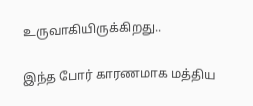உருவாகியிருக்கிறது..

இந்த போர் காரணமாக மத்திய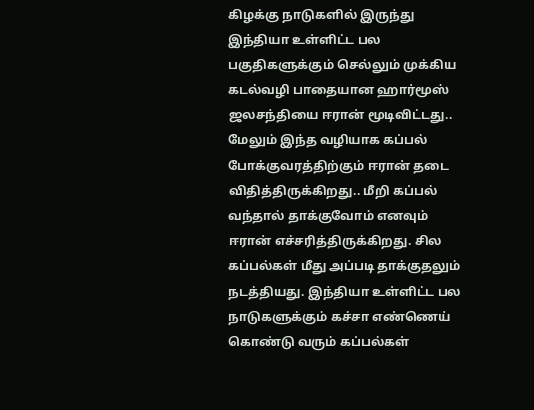கிழக்கு நாடுகளில் இருந்து இந்தியா உள்ளிட்ட பல பகுதிகளுக்கும் செல்லும் முக்கிய கடல்வழி பாதையான ஹார்மூஸ் ஜலசந்தியை ஈரான் மூடிவிட்டது.. மேலும் இந்த வழியாக கப்பல் போக்குவரத்திற்கும் ஈரான் தடை விதித்திருக்கிறது.. மீறி கப்பல் வந்தால் தாக்குவோம் எனவும் ஈரான் எச்சரித்திருக்கிறது. சில கப்பல்கள் மீது அப்படி தாக்குதலும் நடத்தியது. இந்தியா உள்ளிட்ட பல நாடுகளுக்கும் கச்சா எண்ணெய் கொண்டு வரும் கப்பல்கள்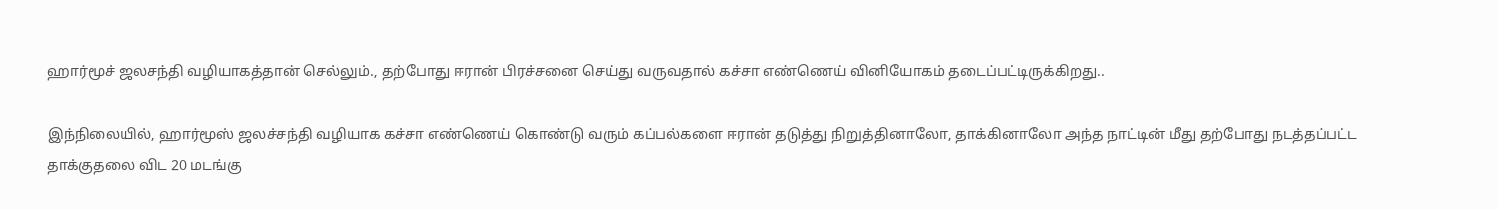ஹார்மூச் ஜலசந்தி வழியாகத்தான் செல்லும்., தற்போது ஈரான் பிரச்சனை செய்து வருவதால் கச்சா எண்ணெய் வினியோகம் தடைப்பட்டிருக்கிறது..

இந்நிலையில், ஹார்மூஸ் ஜலச்சந்தி வழியாக கச்சா எண்ணெய் கொண்டு வரும் கப்பல்களை ஈரான் தடுத்து நிறுத்தினாலோ, தாக்கினாலோ அந்த நாட்டின் மீது தற்போது நடத்தப்பட்ட தாக்குதலை விட 20 மடங்கு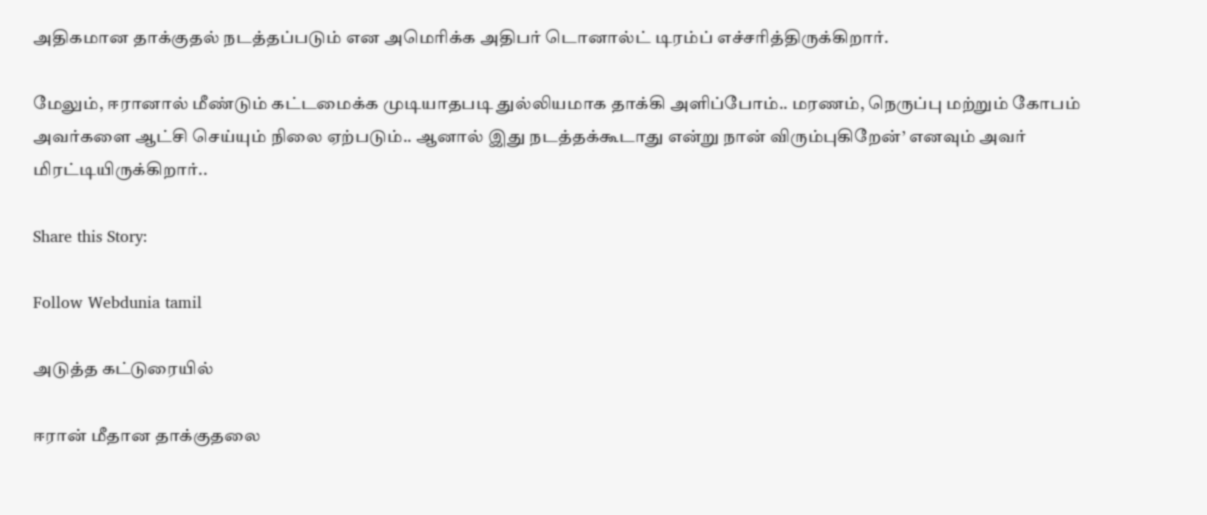அதிகமான தாக்குதல் நடத்தப்படும் என அமெரிக்க அதிபர் டொனால்ட் டிரம்ப் எச்சரித்திருக்கிறார்.

மேலும், ஈரானால் மீண்டும் கட்டமைக்க முடியாதபடி துல்லியமாக தாக்கி அளிப்போம்.. மரணம், நெருப்பு மற்றும் கோபம் அவர்களை ஆட்சி செய்யும் நிலை ஏற்படும்.. ஆனால் இது நடத்தக்கூடாது என்று நான் விரும்புகிறேன்’ எனவும் அவர் மிரட்டியிருக்கிறார்..

Share this Story:

Follow Webdunia tamil

அடுத்த கட்டுரையில்

ஈரான் மீதான தாக்குதலை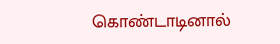கொண்டாடினால்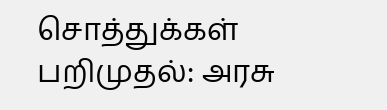சொத்துக்கள் பறிமுதல்: அரசு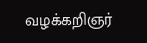வழக்கறிஞர்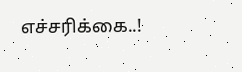எச்சரிக்கை..!